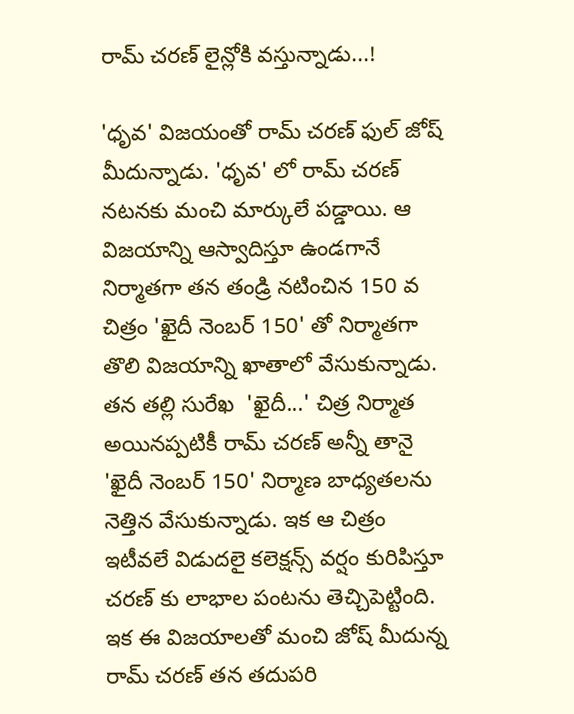రామ్ చరణ్ లైన్లోకి వస్తున్నాడు...!

'ధృవ' విజయంతో రామ్ చరణ్ ఫుల్ జోష్ మీదున్నాడు. 'ధృవ' లో రామ్ చరణ్ నటనకు మంచి మార్కులే పడ్డాయి. ఆ విజయాన్ని ఆస్వాదిస్తూ ఉండగానే నిర్మాతగా తన తండ్రి నటించిన 150 వ చిత్రం 'ఖైదీ నెంబర్ 150' తో నిర్మాతగా తొలి విజయాన్ని ఖాతాలో వేసుకున్నాడు. తన తల్లి సురేఖ  'ఖైదీ...' చిత్ర నిర్మాత అయినప్పటికీ రామ్ చరణ్ అన్నీ తానై 'ఖైదీ నెంబర్ 150' నిర్మాణ బాధ్యతలను నెత్తిన వేసుకున్నాడు. ఇక ఆ చిత్రం ఇటీవలే విడుదలై కలెక్షన్స్ వర్షం కురిపిస్తూ చరణ్ కు లాభాల పంటను తెచ్చిపెట్టింది. ఇక ఈ విజయాలతో మంచి జోష్ మీదున్న రామ్ చరణ్ తన తదుపరి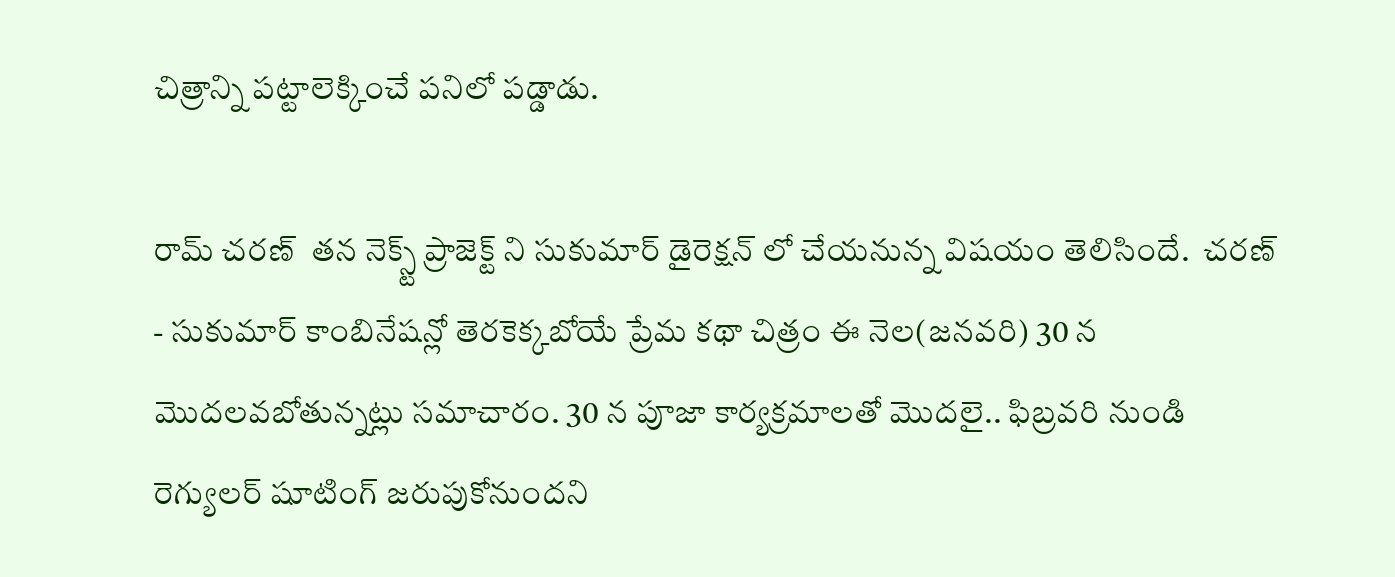చిత్రాన్ని పట్టాలెక్కించే పనిలో పడ్డాడు.

రామ్ చరణ్  తన నెక్స్ట్ ప్రాజెక్ట్ ని సుకుమార్ డైరెక్షన్ లో చేయనున్న విషయం తెలిసిందే.  చరణ్ - సుకుమార్ కాంబినేషన్లో తెరకెక్కబోయే ప్రేమ కథా చిత్రం ఈ నెల(జనవరి) 30 న మొదలవబోతున్నట్లు సమాచారం. 30 న పూజా కార్యక్రమాలతో మొదలై.. ఫిబ్రవరి నుండి రెగ్యులర్ షూటింగ్ జరుపుకోనుందని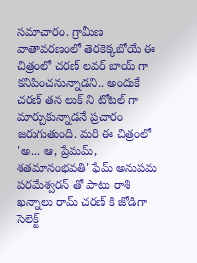సమాచారం. గ్రామీణ వాతావరణంలో తెరకెక్కబోయే ఈ చిత్రంలో చరణ్ లవర్ బాయ్ గా కనిపించనున్నాడని.. అందుకే చరణ్ తన లుక్ ని టోటల్ గా మార్చుకున్నాడనే ప్రచారం జరుగుతుంది. మరి ఈ చిత్రంలో 'అ... ఆ, ప్రేమమ్, శతమానంభవతి' ఫేమ్ అనుపమ పరమేశ్వరన్ తో పాటు రాశి ఖన్నాలు రామ్ చరణ్ కి జోడిగా సెలెక్ట్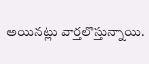అయినట్లు వార్తలొస్తున్నాయి.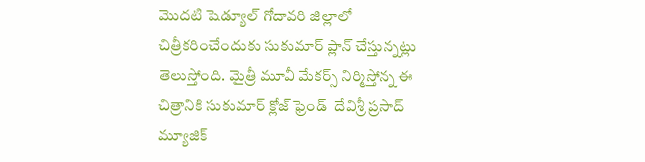మొదటి షెడ్యూల్‌ గోదావరి జిల్లాలో చిత్రీకరించేందుకు సుకుమార్ ప్లాన్ చేస్తున్నట్లు తెలుస్తోంది. మైత్రీ మూవీ మేకర్స్ నిర్మిస్తోన్న ఈ చిత్రానికి సుకుమార్ క్లోజ్ ఫ్రెండ్  దేవిశ్రీ ప్రసాద్ మ్యూజిక్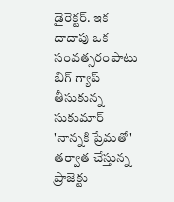డైరెక్టర్. ఇక దాదాపు ఒక సంవత్సరంపాటు  బిగ్ గ్యాప్ తీసుకున్న సుకుమార్ 'నాన్నకి ప్రేమతో' తర్వాత చేస్తున్న ప్రాజెక్టు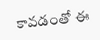కావడంతో ఈ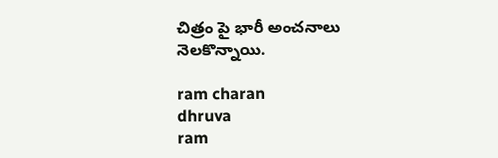చిత్రం పై భారీ అంచనాలు నెలకొన్నాయి.

ram charan
dhruva
ram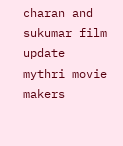charan and sukumar film update
mythri movie makers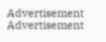Advertisement
Advertisement